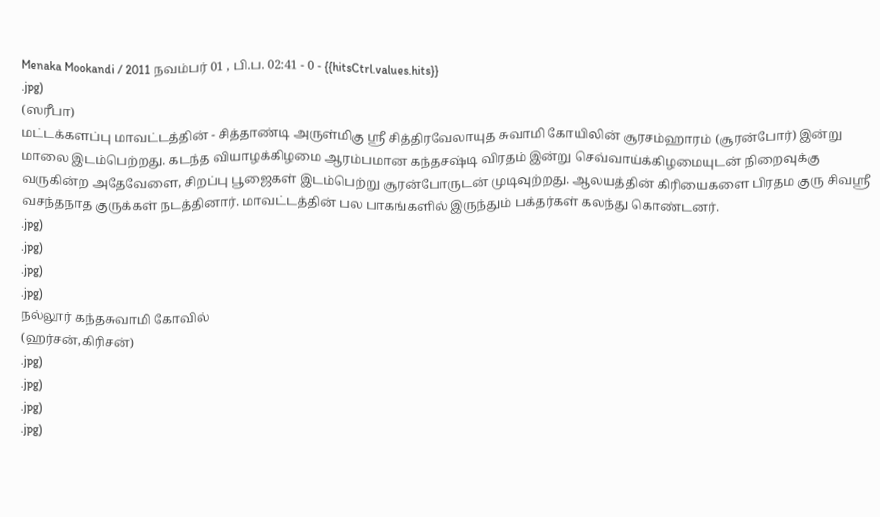Menaka Mookandi / 2011 நவம்பர் 01 , பி.ப. 02:41 - 0 - {{hitsCtrl.values.hits}}
.jpg)
(ஸரீபா)
மட்டக்களப்பு மாவட்டத்தின் - சித்தாண்டி அருள்மிகு ஸ்ரீ சித்திரவேலாயுத சுவாமி கோயிலின் சூரசம்ஹாரம் (சூரன்போர்) இன்று மாலை இடம்பெற்றது. கடந்த வியாழக்கிழமை ஆரம்பமான கந்தசஷ்டி விரதம் இன்று செவ்வாய்க்கிழமையுடன் நிறைவுக்கு வருகின்ற அதேவேளை, சிறப்பு பூஜைகள் இடம்பெற்று சூரன்போருடன் முடிவுற்றது. ஆலயத்தின் கிரியைகளை பிரதம குரு சிவஸ்ரீ வசந்தநாத குருக்கள் நடத்தினார். மாவட்டத்தின் பல பாகங்களில் இருந்தும் பக்தர்கள் கலந்து கொண்டனர்.
.jpg)
.jpg)
.jpg)
.jpg)
நல்லூர் கந்தசுவாமி கோவில்
(ஹர்சன்,கிரிசன்)
.jpg)
.jpg)
.jpg)
.jpg)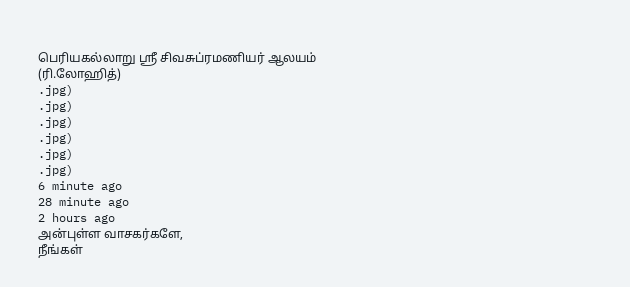பெரியகல்லாறு ஸ்ரீ சிவசுப்ரமணியர் ஆலயம்
(ரி.லோஹித்)
.jpg)
.jpg)
.jpg)
.jpg)
.jpg)
.jpg)
6 minute ago
28 minute ago
2 hours ago
அன்புள்ள வாசகர்களே,
நீங்கள்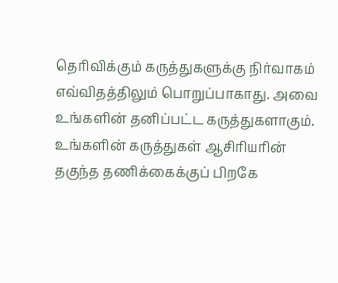தெரிவிக்கும் கருத்துகளுக்கு நிர்வாகம் எவ்விதத்திலும் பொறுப்பாகாது. அவை உங்களின் தனிப்பட்ட கருத்துகளாகும். உங்களின் கருத்துகள் ஆசிரியரின் தகுந்த தணிக்கைக்குப் பிறகே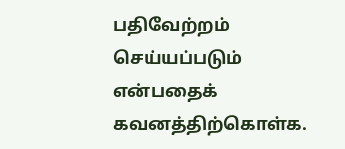பதிவேற்றம் செய்யப்படும் என்பதைக் கவனத்திற்கொள்க.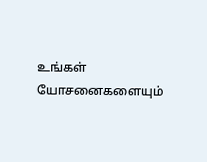உங்கள் யோசனைகளையும்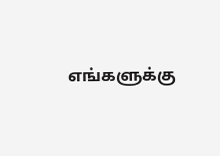எங்களுக்கு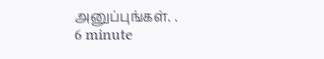அனுப்புங்கள். .
6 minute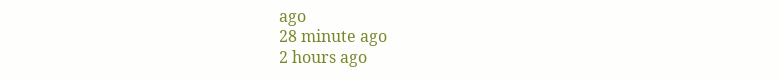ago
28 minute ago
2 hours ago